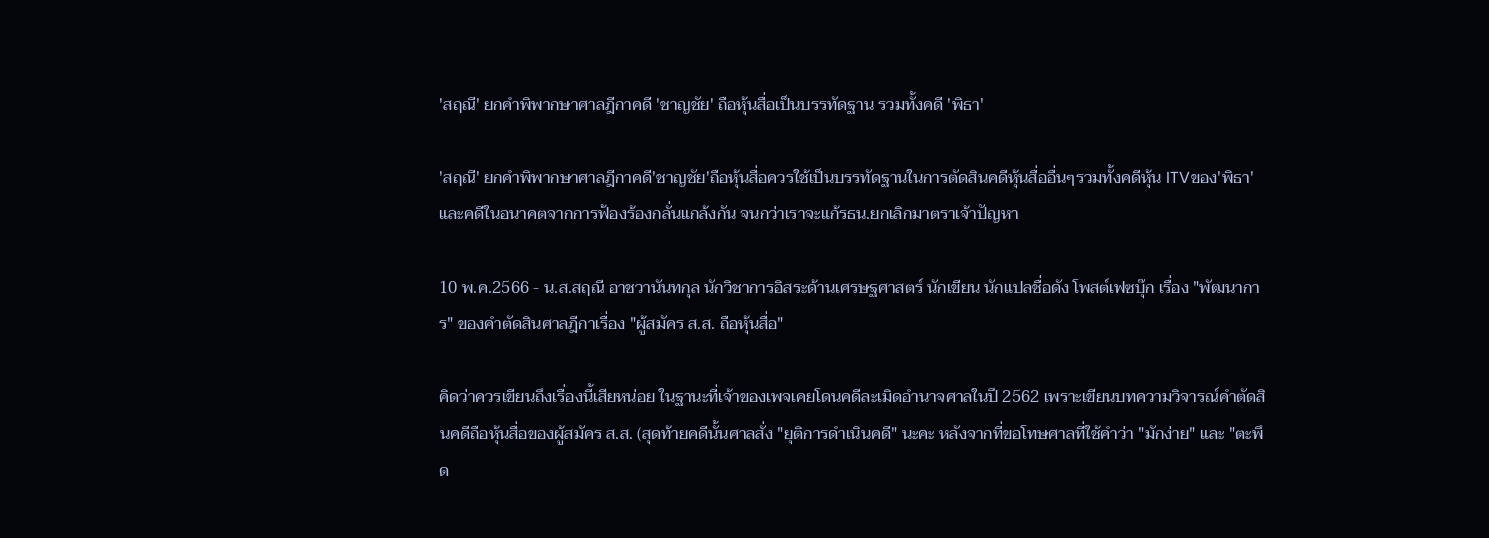'สฤณี' ยกคำพิพากษาศาลฎีกาคดี 'ชาญชัย' ถือหุ้นสื่อเป็นบรรทัดฐาน รวมทั้งคดี 'พิธา'

'สฤณี' ยกคำพิพากษาศาลฎีกาคดี'ชาญชัย'ถือหุ้นสื่อควรใช้เป็นบรรทัดฐานในการตัดสินคดีหุ้นสื่ออื่นๆรวมทั้งคดีหุ้น ITVของ'พิธา' และคดีในอนาคตจากการฟ้องร้องกลั่นแกล้งกัน จนกว่าเราจะแก้รธน.ยกเลิกมาตราเจ้าปัญหา

10 พ.ค.2566 - น.ส.สฤณี อาชวานันทกุล นักวิชาการอิสระด้านเศรษฐศาสตร์ นักเขียน นักแปลชื่อดัง โพสต์เฟซบุ๊ก เรื่อง "พัฒนาการ" ของคำตัดสินศาลฎีกาเรื่อง "ผู้สมัคร ส.ส. ถือหุ้นสื่อ"

คิดว่าควรเขียนถึงเรื่องนี้เสียหน่อย ในฐานะที่เจ้าของเพจเคยโดนคดีละเมิดอำนาจศาลในปี 2562 เพราะเขียนบทความวิจารณ์คำตัดสินคดีถือหุ้นสื่อของผู้สมัคร ส.ส. (สุดท้ายคดีนั้นศาลสั่ง "ยุติการดำเนินคดี" นะคะ หลังจากที่ขอโทษศาลที่ใช้คำว่า "มักง่าย" และ "ตะพึด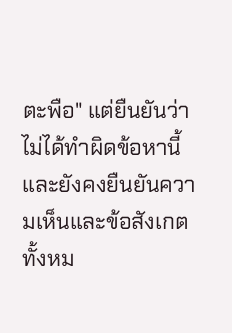ตะพือ" แต่ยืนยันว่าไม่ได้ทำผิดข้อหานี้ และยังคงยืนยันความเห็นและข้อสังเกตทั้งหม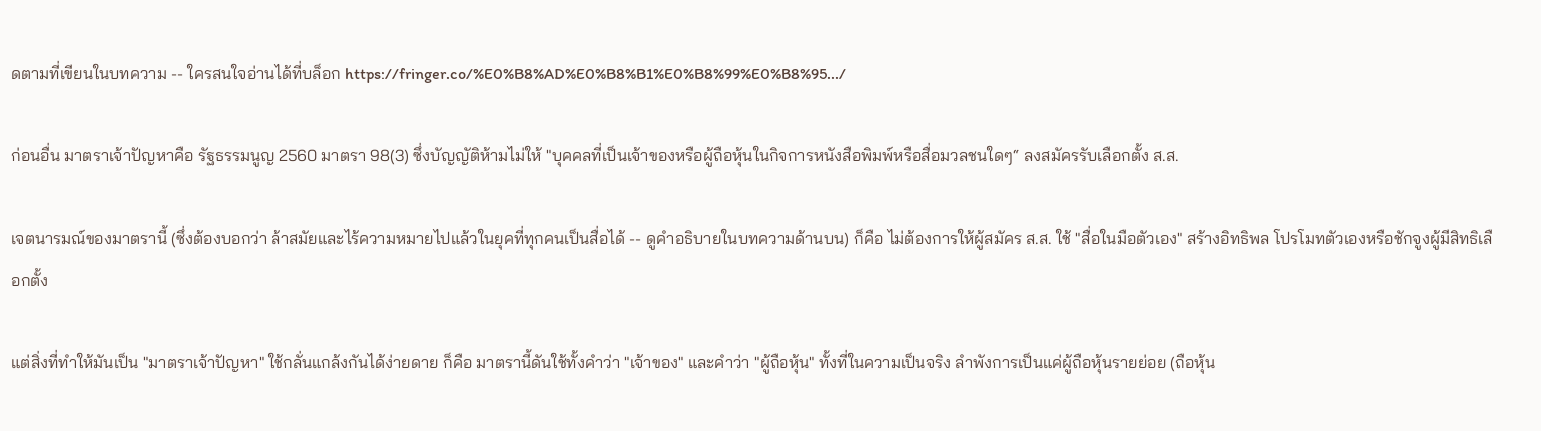ดตามที่เขียนในบทความ -- ใครสนใจอ่านได้ที่บล็อก https://fringer.co/%E0%B8%AD%E0%B8%B1%E0%B8%99%E0%B8%95.../

ก่อนอื่น มาตราเจ้าปัญหาคือ รัฐธรรมนูญ 2560 มาตรา 98(3) ซึ่งบัญญัติห้ามไม่ให้ "บุคคลที่เป็นเจ้าของหรือผู้ถือหุ้นในกิจการหนังสือพิมพ์หรือสื่อมวลชนใดๆ“ ลงสมัครรับเลือกตั้ง ส.ส.

เจตนารมณ์ของมาตรานี้ (ซึ่งต้องบอกว่า ล้าสมัยและไร้ความหมายไปแล้วในยุคที่ทุกคนเป็นสื่อได้ -- ดูคำอธิบายในบทความด้านบน) ก็คือ ไม่ต้องการให้ผู้สมัคร ส.ส. ใช้ "สื่อในมือตัวเอง" สร้างอิทธิพล โปรโมทตัวเองหรือชักจูงผู้มีสิทธิเลือกตั้ง

แต่สิ่งที่ทำให้มันเป็น "มาตราเจ้าปัญหา" ใช้กลั่นแกล้งกันได้ง่ายดาย ก็คือ มาตรานี้ดันใช้ทั้งคำว่า "เจ้าของ" และคำว่า "ผู้ถือหุ้น" ทั้งที่ในความเป็นจริง ลำพังการเป็นแค่ผู้ถือหุ้นรายย่อย (ถือหุ้น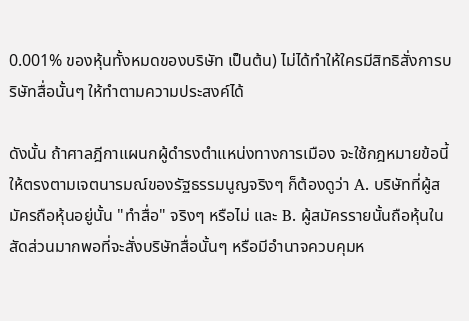0.001% ของหุ้นทั้งหมดของบริษัท เป็นต้น) ไม่ได้ทำให้ใครมีสิทธิสั่งการบริษัทสื่อนั้นๆ ให้ทำตามความประสงค์ได้

ดังนั้น ถ้าศาลฎีกาแผนกผู้ดำรงตำแหน่งทางการเมือง จะใช้กฎหมายข้อนี้ให้ตรงตามเจตนารมณ์ของรัฐธรรมนูญจริงๆ ก็ต้องดูว่า A. บริษัทที่ผู้สมัครถือหุ้นอยู่นั้น "ทำสื่อ" จริงๆ หรือไม่ และ B. ผู้สมัครรายนั้นถือหุ้นในสัดส่วนมากพอที่จะสั่งบริษัทสื่อนั้นๆ หรือมีอำนาจควบคุมห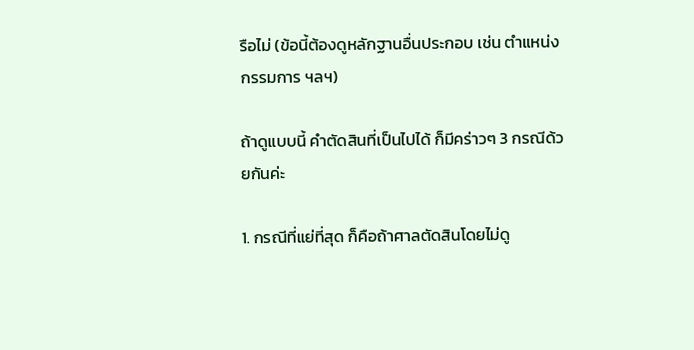รือไม่ (ข้อนี้ต้องดูหลักฐานอื่นประกอบ เช่น ตำแหน่งกรรมการ ฯลฯ)

ถ้าดูแบบนี้ คำตัดสินที่เป็นไปได้ ก็มีคร่าวๆ 3 กรณีด้วยกันค่ะ

1. กรณีที่แย่ที่สุด ก็คือถ้าศาลตัดสินโดยไม่ดู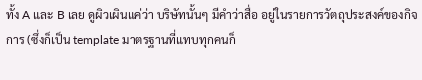ทั้ง A และ B เลย ดูผิวเผินแค่ว่า บริษัทนั้นๆ มีคำว่าสื่อ อยู่ในรายการวัตถุประสงค์ของกิจการ (ซึ่งก็เป็น template มาตรฐานที่แทบทุกคนก็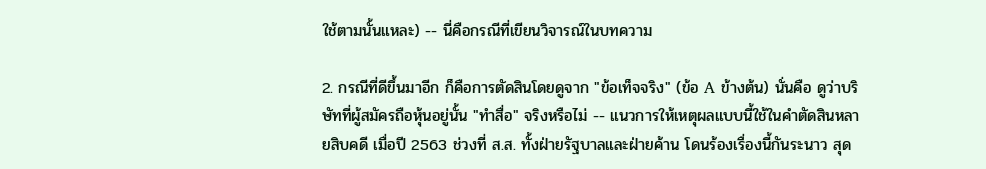ใช้ตามนั้นแหละ) -- นี่คือกรณีที่เขียนวิจารณ์ในบทความ

2. กรณีที่ดีขึ้นมาอีก ก็คือการตัดสินโดยดูจาก "ข้อเท็จจริง" (ข้อ A ข้างต้น) นั่นคือ ดูว่าบริษัทที่ผู้สมัครถือหุ้นอยู่นั้น "ทำสื่อ" จริงหรือไม่ -- แนวการให้เหตุผลแบบนี้ใช้ในคำตัดสินหลายสิบคดี เมื่อปี 2563 ช่วงที่ ส.ส. ทั้งฝ่ายรัฐบาลและฝ่ายค้าน โดนร้องเรื่องนี้กันระนาว สุด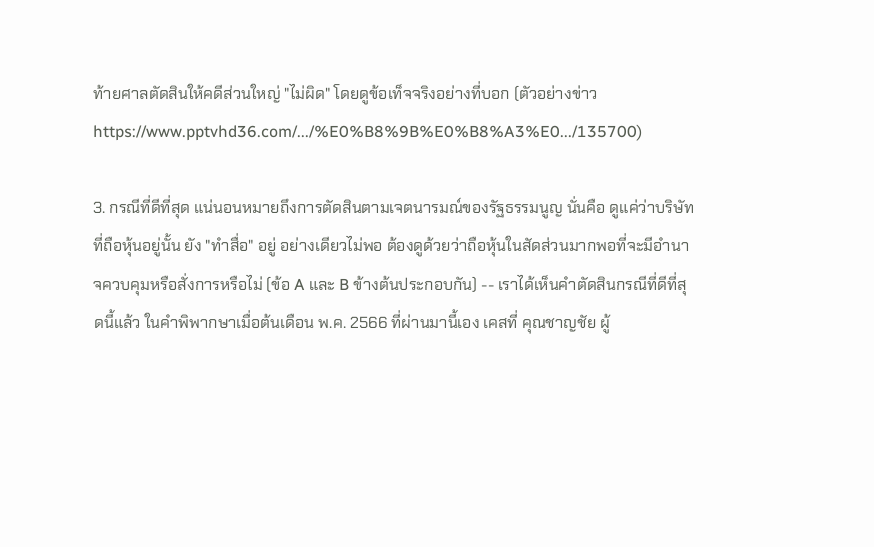ท้ายศาลตัดสินให้คดีส่วนใหญ่ "ไม่ผิด" โดยดูข้อเท็จจริงอย่างที่บอก (ตัวอย่างข่าว https://www.pptvhd36.com/.../%E0%B8%9B%E0%B8%A3%E0.../135700)

3. กรณีที่ดีที่สุด แน่นอนหมายถึงการตัดสินตามเจตนารมณ์ของรัฐธรรมนูญ นั่นคือ ดูแค่ว่าบริษัทที่ถือหุ้นอยู่นั้น ยัง "ทำสื่อ" อยู่ อย่างเดียวไม่พอ ต้องดูด้วยว่าถือหุ้นในสัดส่วนมากพอที่จะมีอำนาจควบคุมหรือสั่งการหรือไม่ (ข้อ A และ B ข้างต้นประกอบกัน) -- เราได้เห็นคำตัดสินกรณีที่ดีที่สุดนี้แล้ว ในคำพิพากษาเมื่อต้นเดือน พ.ค. 2566 ที่ผ่านมานี้เอง เคสที่ คุณชาญชัย ผู้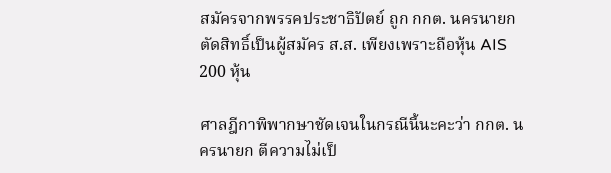สมัครจากพรรคประชาธิปัตย์ ถูก กกต. นครนายก ตัดสิทธิ์เป็นผู้สมัคร ส.ส. เพียงเพราะถือหุ้น AIS 200 หุ้น

ศาลฎีกาพิพากษาชัดเจนในกรณีนี้นะคะว่า กกต. นครนายก ตีความไม่เป็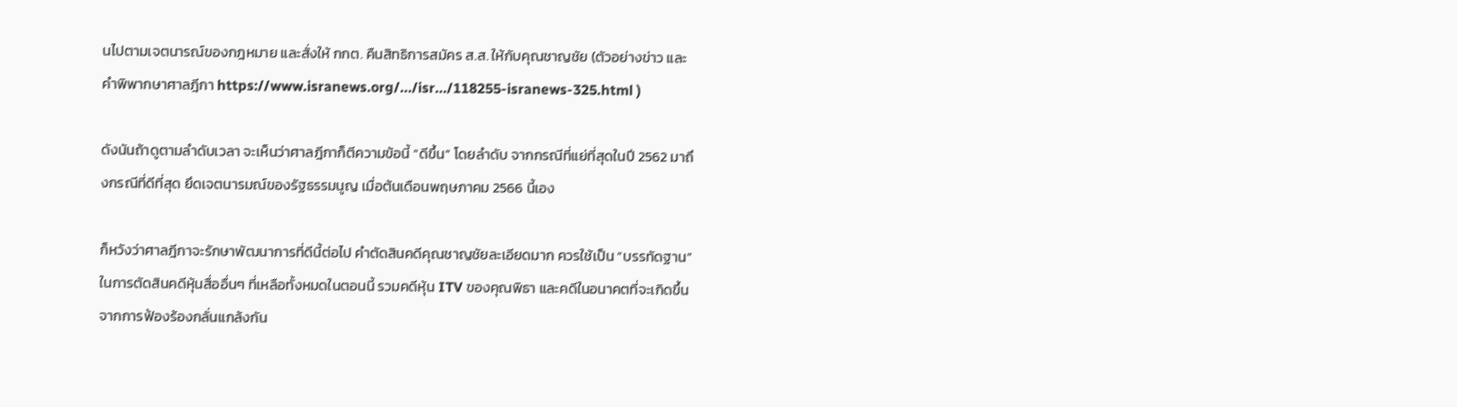นไปตามเจตนารณ์ของกฎหมาย และสั่งให้ กกต. คืนสิทธิการสมัคร ส.ส. ให้กับคุณชาญชัย (ตัวอย่างข่าว และคำพิพากษาศาลฎีกา https://www.isranews.org/.../isr.../118255-isranews-325.html )

ดังนันถ้าดูตามลำดับเวลา จะเห็นว่าศาลฎีกาก็ตีความข้อนี้ “ดีขึ้น” โดยลำดับ จากกรณีที่แย่ที่สุดในปี 2562 มาถึงกรณีที่ดีที่สุด ยึดเจตนารมณ์ของรัฐธรรมนูญ เมื่อต้นเดือนพฤษภาคม 2566 นี้เอง

ก็หวังว่าศาลฎีกาจะรักษาพัฒนาการที่ดีนี้ต่อไป คำตัดสินคดีคุณชาญชัยละเอียดมาก ควรใช้เป็น “บรรทัดฐาน” ในการตัดสินคดีหุ้นสื่ออื่นๆ ที่เหลือทั้งหมดในตอนนี้ รวมคดีหุ้น ITV ของคุณพิธา และคดีในอนาคตที่จะเกิดขึ้นจากการฟ้องร้องกลั่นแกล้งกัน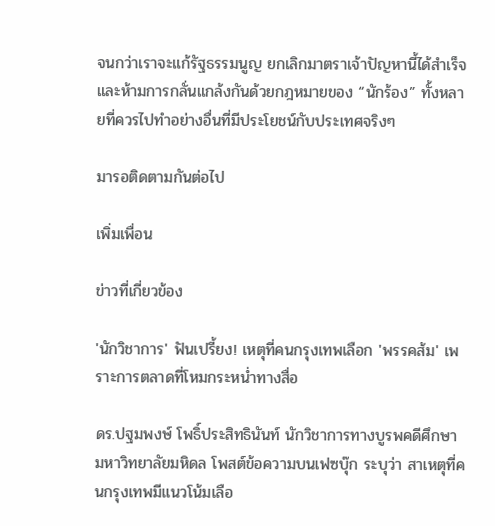จนกว่าเราจะแก้รัฐธรรมนูญ ยกเลิกมาตราเจ้าปัญหานี้ได้สำเร็จ และห้ามการกลั่นแกล้งกันด้วยกฎหมายของ “นักร้อง” ทั้งหลายที่ควรไปทำอย่างอื่นที่มีประโยชน์กับประเทศจริงๆ

มารอติดตามกันต่อไป

เพิ่มเพื่อน

ข่าวที่เกี่ยวข้อง

'นักวิชาการ' ฟันเปรี้ยง! เหตุที่คนกรุงเทพเลือก 'พรรคส้ม' เพราะการตลาดที่โหมกระหน่ำทางสื่อ

ดร.ปฐมพงษ์ โพธิ์ประสิทธินันท์ นักวิชาการทางบูรพคดีศึกษา มหาวิทยาลัยมหิดล โพสต์ข้อความบนเฟซบุ๊ก ระบุว่า สาเหตุที่คนกรุงเทพมีแนวโน้มเลือ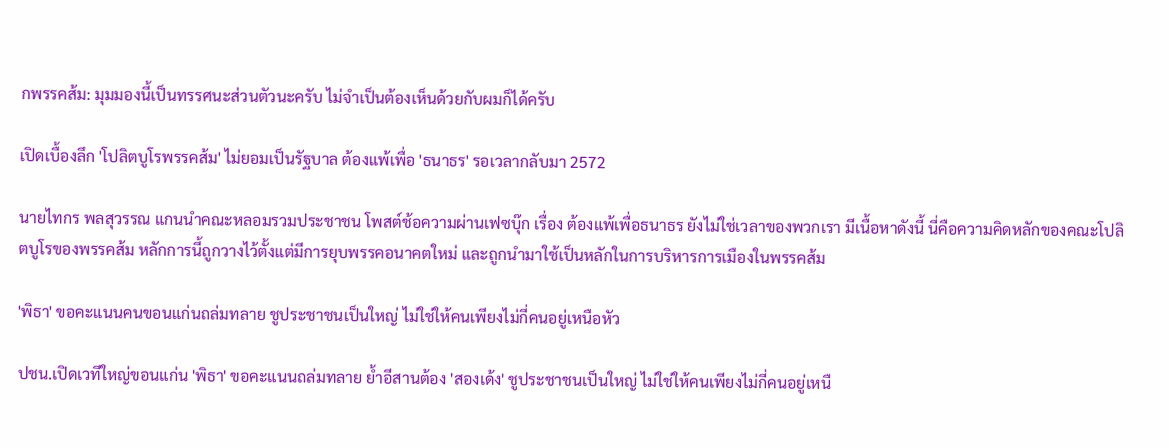กพรรคส้ม: มุมมองนี้เป็นทรรศนะส่วนตัวนะครับ ไม่จำเป็นต้องเห็นด้วยกับผมก็ได้ครับ

เปิดเบื้องลึก 'โปลิตบูโรพรรคส้ม' ไม่ยอมเป็นรัฐบาล ต้องแพ้เพื่อ 'ธนาธร' รอเวลากลับมา 2572

นายไทกร พลสุวรรณ แกนนำคณะหลอมรวมประชาชน โพสต์ช้อความผ่านเฟซบุ๊ก เรื่อง ต้องแพ้เพื่อธนาธร ยังไม่ใช่เวลาของพวกเรา มีเนื้อหาดังนี้ นี่คือความคิดหลักของคณะโปลิตบูโรของพรรคส้ม หลักการนี้ถูกวางไว้ตั้งแต่มีการยุบพรรคอนาคตใหม่ และถูกนำมาใช้เป็นหลักในการบริหารการเมืองในพรรคส้ม

'พิธา' ขอคะแนนคนขอนแก่นถล่มทลาย ชูประชาชนเป็นใหญ่ ไม่ใช่ให้คนเพียงไม่กี่คนอยู่เหนือหัว

ปชน.เปิดเวทีใหญ่ขอนแก่น 'พิธา' ขอคะแนนถล่มทลาย ย้ำอีสานต้อง 'สองเด้ง' ชูประชาชนเป็นใหญ่ ไม่ใช่ให้คนเพียงไม่กี่คนอยู่เหนื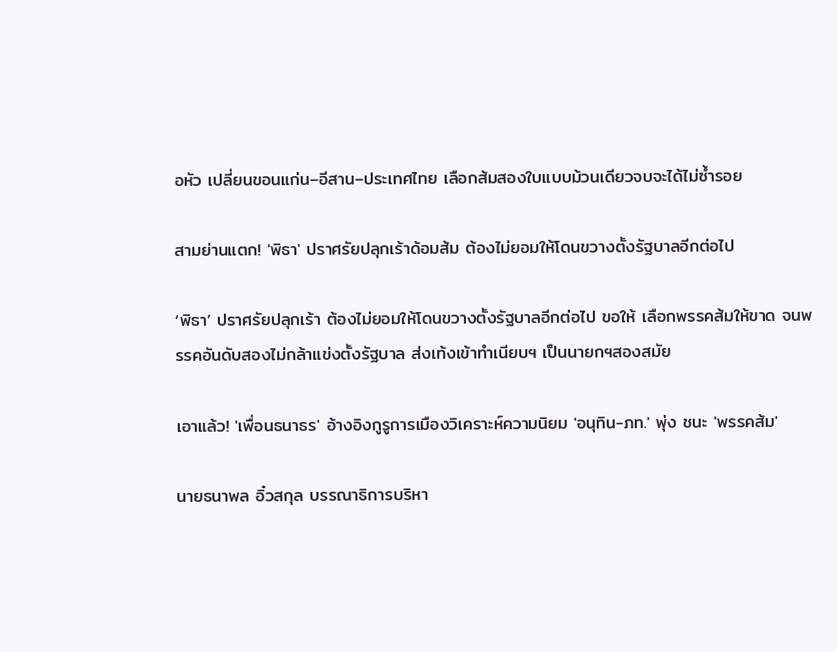อหัว เปลี่ยนขอนแก่น–อีสาน–ประเทศไทย เลือกส้มสองใบแบบม้วนเดียวจบจะได้ไม่ซ้ำรอย

สามย่านแตก! 'พิธา' ปราศรัยปลุกเร้าด้อมส้ม ต้องไม่ยอมให้โดนขวางตั้งรัฐบาลอีกต่อไป

‘พิธา’ ปราศรัยปลุกเร้า ต้องไม่ยอมให้โดนขวางตั้งรัฐบาลอีกต่อไป ขอให้ เลือกพรรคส้มให้ขาด จนพรรคอันดับสองไม่กล้าแข่งตั้งรัฐบาล ส่งเท้งเข้าทำเนียบฯ เป็นนายกฯสองสมัย

เอาแล้ว! 'เพื่อนธนาธร' อ้างอิงกูรูการเมืองวิเคราะห์ความนิยม 'อนุทิน-ภท.' พุ่ง ชนะ 'พรรคส้ม'

นายธนาพล อิ๋วสกุล บรรณาธิการบริหา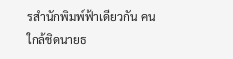รสำนักพิมพ์ฟ้าเดียวกัน คนใกล้ชิดนายธ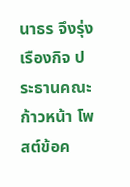นาธร จึงรุ่งเรืองกิจ ประธานคณะก้าวหน้า โพสต์ข้อค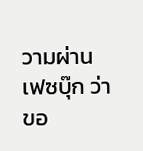วามผ่านเฟซบุ๊ก ว่า ขอ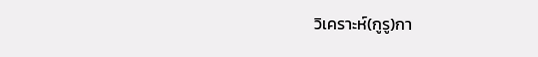วิเคราะห์(กูรู)กา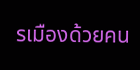รเมืองด้วยคน